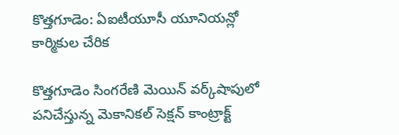కొత్తగూడెం: ఏఐటీయూసీ యూనియన్లో కార్మికుల చేరిక

కొత్తగూడెం సింగరేణి మెయిన్ వర్క్‌షాపులో పనిచేస్తున్న మెకానికల్ సెక్షన్ కాంట్రాక్ట్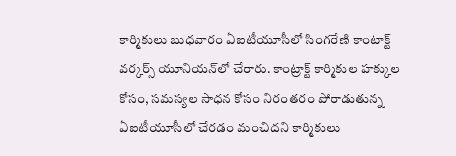కార్మికులు బుధవారం ఏఐటీయూసీలో సింగరేణి కాంటాక్ట్ వర్కర్స్ యూనియన్‌లో చేరారు. కాంట్రాక్ట్ కార్మికుల హక్కుల కోసం, సమస్యల సాధన కోసం నిరంతరం పోరాడుతున్న ఏఐటీయూసీలో చేరడం మంచిదని కార్మికులు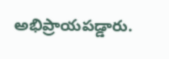అభిప్రాయపడ్డారు.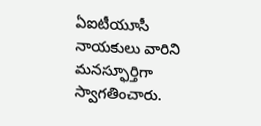ఏఐటీయూసీ నాయకులు వారిని మనస్ఫూర్తిగా స్వాగతించారు.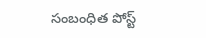సంబంధిత పోస్ట్